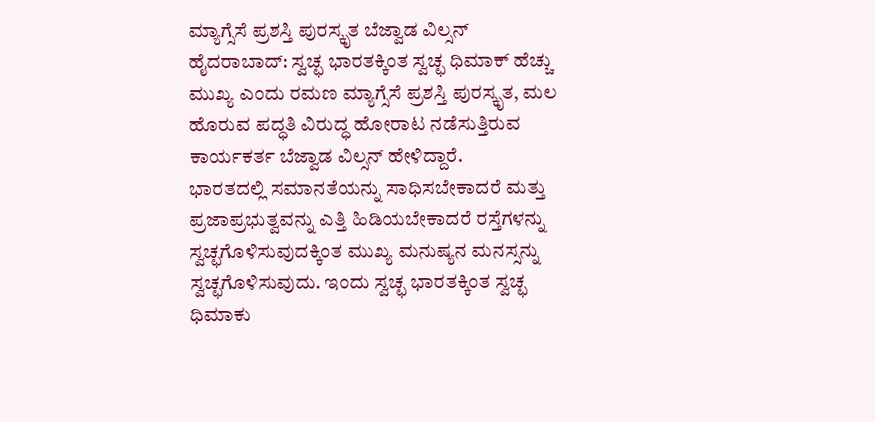ಮ್ಯಾಗ್ಸೆಸೆ ಪ್ರಶಸ್ತಿ ಪುರಸ್ಕೃತ ಬೆಜ್ವಾಡ ವಿಲ್ಸನ್
ಹೈದರಾಬಾದ್: ಸ್ವಚ್ಛ ಭಾರತಕ್ಕಿಂತ ಸ್ವಚ್ಛ ಧಿಮಾಕ್ ಹೆಚ್ಚು ಮುಖ್ಯ ಎಂದು ರಮಣ ಮ್ಯಾಗ್ಸೆಸೆ ಪ್ರಶಸ್ತಿ ಪುರಸ್ಕೃತ, ಮಲ ಹೊರುವ ಪದ್ಧತಿ ವಿರುದ್ಧ ಹೋರಾಟ ನಡೆಸುತ್ತಿರುವ ಕಾರ್ಯಕರ್ತ ಬೆಜ್ವಾಡ ವಿಲ್ಸನ್ ಹೇಳಿದ್ದಾರೆ.
ಭಾರತದಲ್ಲಿ ಸಮಾನತೆಯನ್ನು ಸಾಧಿಸಬೇಕಾದರೆ ಮತ್ತು ಪ್ರಜಾಪ್ರಭುತ್ವವನ್ನು ಎತ್ತಿ ಹಿಡಿಯಬೇಕಾದರೆ ರಸ್ತೆಗಳನ್ನು ಸ್ವಚ್ಛಗೊಳಿಸುವುದಕ್ಕಿಂತ ಮುಖ್ಯ ಮನುಷ್ಯನ ಮನಸ್ಸನ್ನು ಸ್ವಚ್ಛಗೊಳಿಸುವುದು. ಇಂದು ಸ್ವಚ್ಛ ಭಾರತಕ್ಕಿಂತ ಸ್ವಚ್ಛ ಧಿಮಾಕು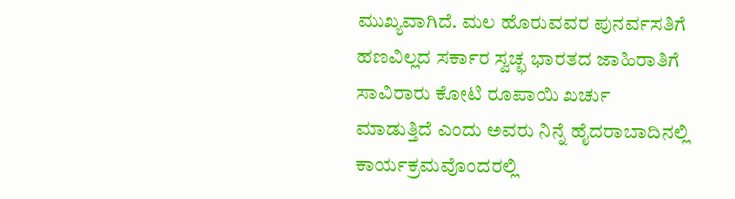ಮುಖ್ಯವಾಗಿದೆ. ಮಲ ಹೊರುವವರ ಪುನರ್ವಸತಿಗೆ ಹಣವಿಲ್ಲದ ಸರ್ಕಾರ ಸ್ವಚ್ಛ ಭಾರತದ ಜಾಹಿರಾತಿಗೆ ಸಾವಿರಾರು ಕೋಟಿ ರೂಪಾಯಿ ಖರ್ಚು ಮಾಡುತ್ತಿದೆ ಎಂದು ಅವರು ನಿನ್ನೆ ಹೈದರಾಬಾದಿನಲ್ಲಿ ಕಾರ್ಯಕ್ರಮವೊಂದರಲ್ಲಿ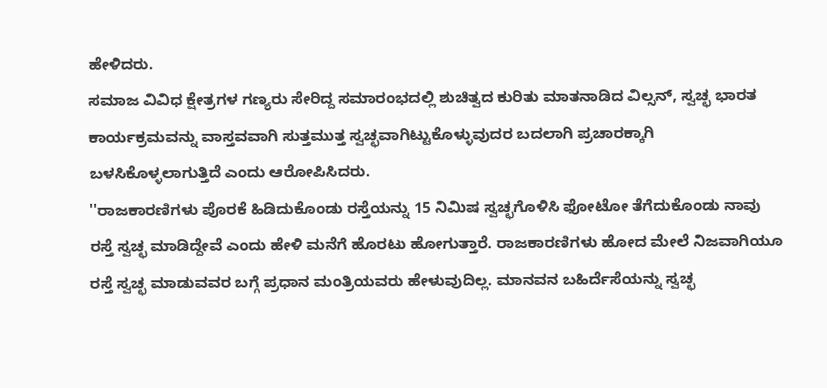ಹೇಳಿದರು.
ಸಮಾಜ ವಿವಿಧ ಕ್ಷೇತ್ರಗಳ ಗಣ್ಯರು ಸೇರಿದ್ದ ಸಮಾರಂಭದಲ್ಲಿ ಶುಚಿತ್ವದ ಕುರಿತು ಮಾತನಾಡಿದ ವಿಲ್ಸನ್, ಸ್ವಚ್ಛ ಭಾರತ ಕಾರ್ಯಕ್ರಮವನ್ನು ವಾಸ್ತವವಾಗಿ ಸುತ್ತಮುತ್ತ ಸ್ವಚ್ಛವಾಗಿಟ್ಟುಕೊಳ್ಳುವುದರ ಬದಲಾಗಿ ಪ್ರಚಾರಕ್ಕಾಗಿ ಬಳಸಿಕೊಳ್ಳಲಾಗುತ್ತಿದೆ ಎಂದು ಆರೋಪಿಸಿದರು.
''ರಾಜಕಾರಣಿಗಳು ಪೊರಕೆ ಹಿಡಿದುಕೊಂಡು ರಸ್ತೆಯನ್ನು 15 ನಿಮಿಷ ಸ್ವಚ್ಛಗೊಳಿಸಿ ಫೋಟೋ ತೆಗೆದುಕೊಂಡು ನಾವು ರಸ್ತೆ ಸ್ವಚ್ಛ ಮಾಡಿದ್ದೇವೆ ಎಂದು ಹೇಳಿ ಮನೆಗೆ ಹೊರಟು ಹೋಗುತ್ತಾರೆ. ರಾಜಕಾರಣಿಗಳು ಹೋದ ಮೇಲೆ ನಿಜವಾಗಿಯೂ ರಸ್ತೆ ಸ್ವಚ್ಛ ಮಾಡುವವರ ಬಗ್ಗೆ ಪ್ರಧಾನ ಮಂತ್ರಿಯವರು ಹೇಳುವುದಿಲ್ಲ. ಮಾನವನ ಬಹಿರ್ದೆಸೆಯನ್ನು ಸ್ವಚ್ಛ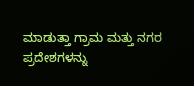ಮಾಡುತ್ತಾ ಗ್ರಾಮ ಮತ್ತು ನಗರ ಪ್ರದೇಶಗಳನ್ನು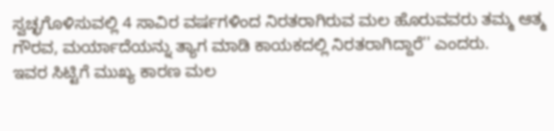ಸ್ವಚ್ಛಗೊಳಿಸುವಲ್ಲಿ 4 ಸಾವಿರ ವರ್ಷಗಳಿಂದ ನಿರತರಾಗಿರುವ ಮಲ ಹೊರುವವರು ತಮ್ಮ ಆತ್ಮ ಗೌರವ, ಮರ್ಯಾದೆಯನ್ನು ತ್ಯಾಗ ಮಾಡಿ ಕಾಯಕದಲ್ಲಿ ನಿರತರಾಗಿದ್ದಾರೆ'' ಎಂದರು.
ಇವರ ಸಿಟ್ಟಿಗೆ ಮುಖ್ಯ ಕಾರಣ ಮಲ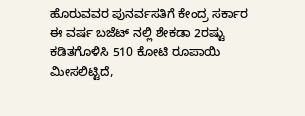ಹೊರುವವರ ಪುನರ್ವಸತಿಗೆ ಕೇಂದ್ರ ಸರ್ಕಾರ ಈ ವರ್ಷ ಬಜೆಟ್ ನಲ್ಲಿ ಶೇಕಡಾ 2ರಷ್ಟು ಕಡಿತಗೊಳಿಸಿ 510 ಕೋಟಿ ರೂಪಾಯಿ ಮೀಸಲಿಟ್ಟಿದೆ,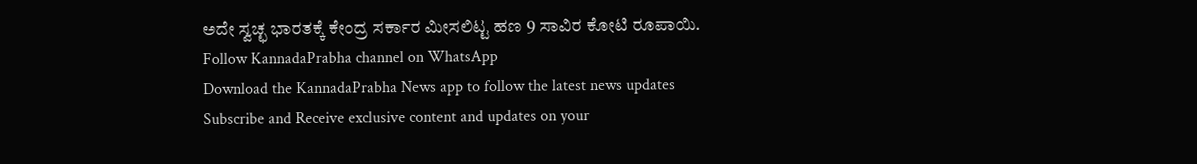ಅದೇ ಸ್ವಚ್ಛ ಭಾರತಕ್ಕೆ ಕೇಂದ್ರ ಸರ್ಕಾರ ಮೀಸಲಿಟ್ಟ ಹಣ 9 ಸಾವಿರ ಕೋಟಿ ರೂಪಾಯಿ.
Follow KannadaPrabha channel on WhatsApp
Download the KannadaPrabha News app to follow the latest news updates
Subscribe and Receive exclusive content and updates on your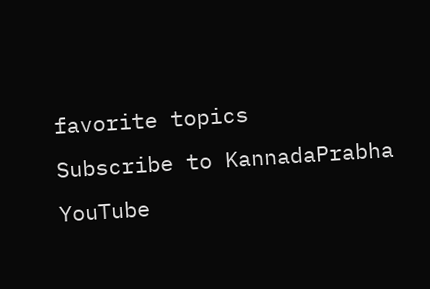favorite topics
Subscribe to KannadaPrabha YouTube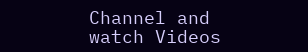Channel and watch Videos